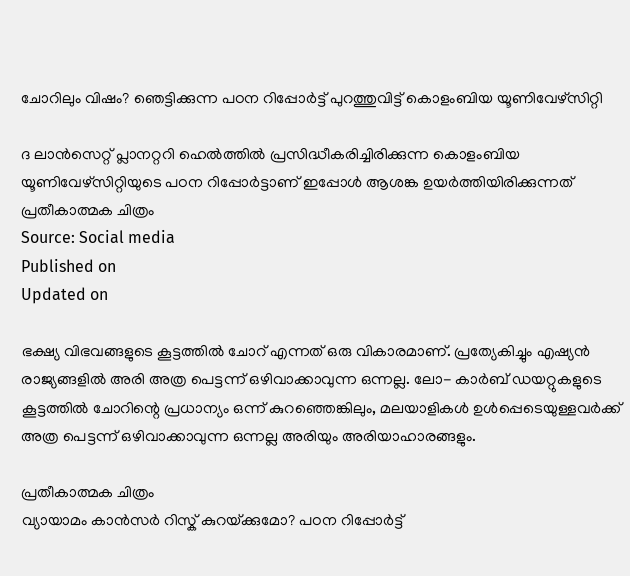ചോറിലും വിഷം? ഞെട്ടിക്കുന്ന പഠന റിപ്പോർട്ട് പുറത്തുവിട്ട് കൊളംബിയ യൂണിവേഴ്‌സിറ്റി

ദ ലാൻസെറ്റ് പ്ലാനറ്ററി ഹെൽത്തിൽ പ്രസിദ്ധീകരിച്ചിരിക്കുന്ന കൊളംബിയ യൂണിവേഴ്‌സിറ്റിയുടെ പഠന റിപ്പോർട്ടാണ് ഇപ്പോൾ ആശങ്ക ഉയർത്തിയിരിക്കുന്നത്
പ്രതീകാത്മക ചിത്രം
Source: Social media
Published on
Updated on

ഭക്ഷ്യ വിഭവങ്ങളുടെ കൂട്ടത്തിൽ ചോറ് എന്നത് ഒരു വികാരമാണ്. പ്രത്യേകിച്ചും എഷ്യൻ രാജ്യങ്ങളിൽ അരി അത്ര പെട്ടന്ന് ഒഴിവാക്കാവുന്ന ഒന്നല്ല. ലോ- കാർബ് ഡയറ്റുകളുടെ കൂട്ടത്തിൽ ചോറിന്റെ പ്രധാന്യം ഒന്ന് കുറഞ്ഞെങ്കിലും, മലയാളികൾ ഉൾപ്പെടെയുള്ളവർക്ക് അത്ര പെട്ടന്ന് ഒഴിവാക്കാവുന്ന ഒന്നല്ല അരിയും അരിയാഹാരങ്ങളും.

പ്രതീകാത്മക ചിത്രം
വ്യായാമം കാൻസർ റിസ്ക് കുറയ്‌ക്കുമോ? പഠന റിപ്പോർട്ട്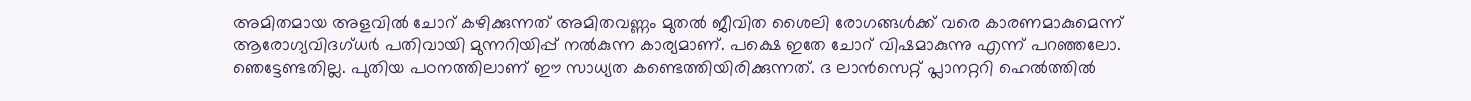അമിതമായ അളവിൽ ചോറ് കഴിക്കുന്നത് അമിതവണ്ണം മുതൽ ജീവിത ശൈലി രോഗങ്ങൾക്ക് വരെ കാരണമാകുമെന്ന് ആരോഗ്യവിദഗ്ധർ പതിവായി മുന്നറിയിപ്പ് നൽകുന്ന കാര്യമാണ്. പക്ഷെ ഇതേ ചോറ് വിഷമാകുന്നു എന്ന് പറഞ്ഞലോ. ഞെട്ടേണ്ടതില്ല. പുതിയ പഠനത്തിലാണ് ഈ സാധ്യത കണ്ടെത്തിയിരിക്കുന്നത്. ദ ലാൻസെറ്റ് പ്ലാനറ്ററി ഹെൽത്തിൽ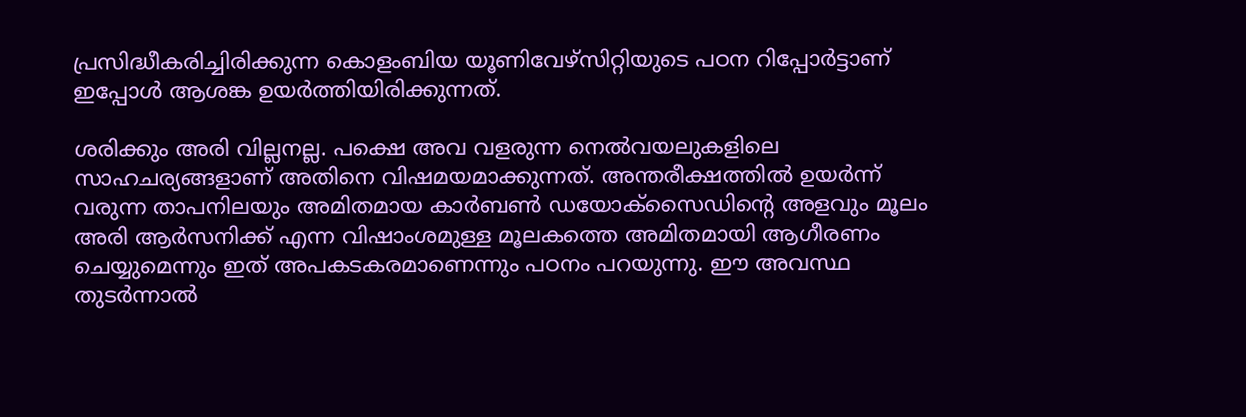പ്രസിദ്ധീകരിച്ചിരിക്കുന്ന കൊളംബിയ യൂണിവേഴ്‌സിറ്റിയുടെ പഠന റിപ്പോർട്ടാണ് ഇപ്പോൾ ആശങ്ക ഉയർത്തിയിരിക്കുന്നത്.

ശരിക്കും അരി വില്ലനല്ല. പക്ഷെ അവ വളരുന്ന നെൽവയലുകളിലെ സാഹചര്യങ്ങളാണ് അതിനെ വിഷമയമാക്കുന്നത്. അന്തരീക്ഷത്തില്‍ ഉയർന്ന് വരുന്ന താപനിലയും അമിതമായ കാർബൺ ഡയോക്‌സൈഡിന്‍റെ അളവും മൂലം അരി ആർസനിക്ക് എന്ന വിഷാംശമുള്ള മൂലകത്തെ അമിതമായി ആഗീരണം ചെയ്യുമെന്നും ഇത് അപകടകരമാണെന്നും പഠനം പറയുന്നു. ഈ അവസ്ഥ തുടർന്നാൽ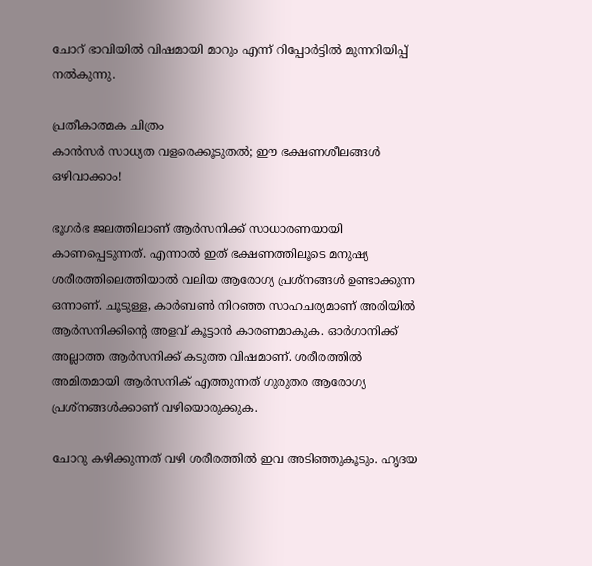ചോറ് ഭാവിയിൽ വിഷമായി മാറും എന്ന് റിപ്പോർട്ടിൽ മുന്നറിയിപ്പ് നൽകുന്നു.

പ്രതീകാത്മക ചിത്രം
കാൻസർ സാധ്യത വളരെക്കൂടുതൽ; ഈ ഭക്ഷണശീലങ്ങൾ ഒഴിവാക്കാം!

ഭൂഗർഭ ജലത്തിലാണ് ആർസനിക്ക് സാധാരണയായി കാണപ്പെടുന്നത്. എന്നാൽ ഇത് ഭക്ഷണത്തിലൂടെ മനുഷ്യ ശരീരത്തിലെത്തിയാൽ വലിയ ആരോഗ്യ പ്രശ്‌നങ്ങൾ ഉണ്ടാക്കുന്ന ഒന്നാണ്. ചൂടുള്ള, കാർബൺ നിറഞ്ഞ സാഹചര്യമാണ് അരിയിൽ ആർസനിക്കിന്റെ അളവ് കൂട്ടാൻ കാരണമാകുക. ഓർഗാനിക്ക് അല്ലാത്ത ആർസനിക്ക് കടുത്ത വിഷമാണ്. ശരീരത്തിൽ അമിതമായി ആർസനിക് എത്തുന്നത് ഗുരുതര ആരോഗ്യ പ്രശ്നങ്ങൾക്കാണ് വഴിയൊരുക്കുക.

ചോറു കഴിക്കുന്നത് വഴി ശരീരത്തിൽ ഇവ അടിഞ്ഞുകൂടും. ഹൃദയ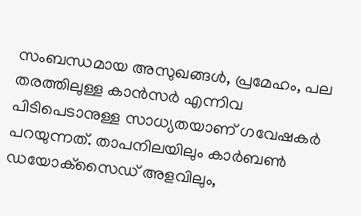സംബന്ധമായ അസുഖങ്ങൾ, പ്രമേഹം, പല തരത്തിലുള്ള കാൻസർ എന്നിവ പിടിപെടാനുള്ള സാധ്യതയാണ് ഗവേഷകർ പറയുന്നത്. താപനിലയിലും കാർബൺ ഡയോക്‌സൈഡ് അളവിലും,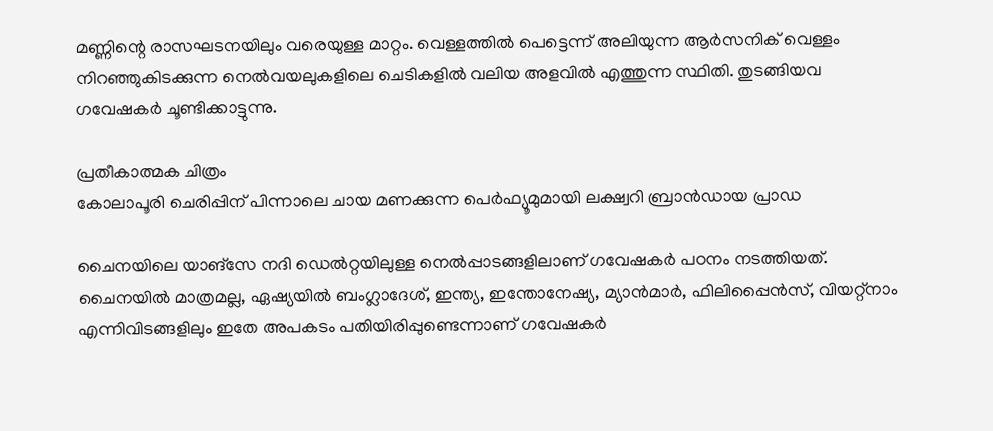മണ്ണിന്റെ രാസഘടനയിലും വരെയുള്ള മാറ്റം. വെള്ളത്തിൽ പെട്ടെന്ന് അലിയുന്ന ആർസനിക് വെള്ളം നിറഞ്ഞുകിടക്കുന്ന നെൽവയലുകളിലെ ചെടികളിൽ വലിയ അളവിൽ എത്തുന്ന സ്ഥിതി. തുടങ്ങിയവ ഗവേഷകർ ചൂണ്ടിക്കാട്ടുന്നു.

പ്രതീകാത്മക ചിത്രം
കോലാപൂരി ചെരിപ്പിന് പിന്നാലെ ചായ മണക്കുന്ന പെർഫ്യൂമുമായി ലക്ഷ്വറി ബ്രാൻഡായ പ്രാഡ

ചൈനയിലെ യാങ്‌സേ നദി ഡെൽറ്റയിലുള്ള നെൽപ്പാടങ്ങളിലാണ് ഗവേഷകർ പഠനം നടത്തിയത്. ചൈനയിൽ മാത്രമല്ല, ഏഷ്യയിൽ ബംഗ്ലാദേശ്, ഇന്ത്യ, ഇന്തോനേഷ്യ, മ്യാൻമാർ, ഫിലിപ്പൈൻസ്, വിയറ്റ്‌നാം എന്നിവിടങ്ങളിലും ഇതേ അപകടം പതിയിരിപ്പുണ്ടെന്നാണ് ഗവേഷകർ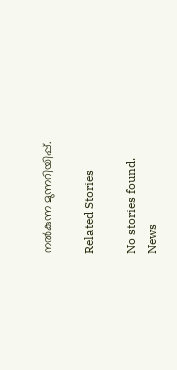നൽകുന്ന മുന്നറിയിപ്പ്.

Related Stories

No stories found.
News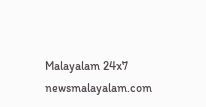Malayalam 24x7
newsmalayalam.com